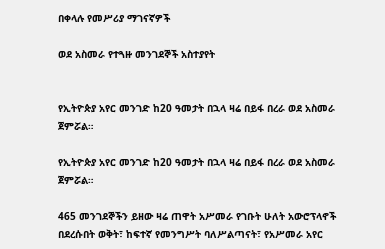በቀላሉ የመሥሪያ ማገናኛዎች

ወደ አስመራ የተጓዙ መንገደኞች አስተያየት


የኢትዮጵያ አየር መንገድ ከ20 ዓመታት በኋላ ዛሬ በይፋ በረራ ወደ አስመራ ጀምሯል።

የኢትዮጵያ አየር መንገድ ከ20 ዓመታት በኋላ ዛሬ በይፋ በረራ ወደ አስመራ ጀምሯል።

465 መንገደኞችን ይዘው ዛሬ ጠዋት አሥመራ የገቡት ሁለት አውሮፕላኖች በደረሱበት ወቅት፣ ከፍተኛ የመንግሥት ባለሥልጣናት፣ የአሥመራ አየር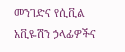መንገድና የሲቪል አቪዬሽን ኃላፊዎችና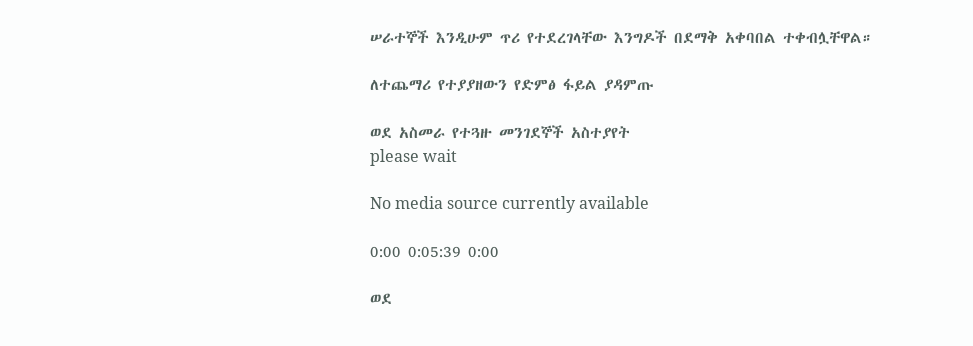ሠራተኞች እንዲሁም ጥሪ የተደረገላቸው እንግዶች በደማቅ አቀባበል ተቀብሏቸዋል።

ለተጨማሪ የተያያዘውን የድምፅ ፋይል ያዳምጡ

ወደ አስመራ የተጓዙ መንገደኞች አስተያየት
please wait

No media source currently available

0:00 0:05:39 0:00

ወደ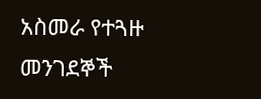አስመራ የተጓዙ መንገደኞች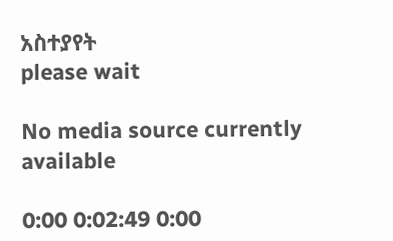አስተያየት
please wait

No media source currently available

0:00 0:02:49 0:00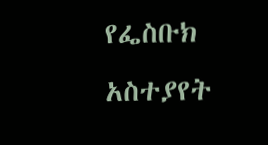የፌስቡክ አስተያየት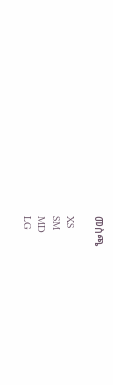መስጫ

XS
SM
MD
LG